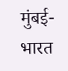मुंबई- भारत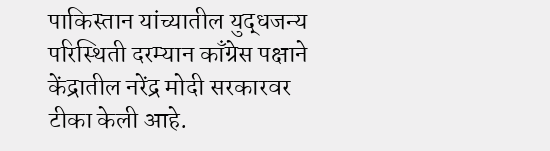पाकिस्तान यांच्यातील युद्धजन्य परिस्थिती दरम्यान काँग्रेस पक्षाने केंद्रातील नरेंद्र मोदी सरकारवर टीका केली आहे.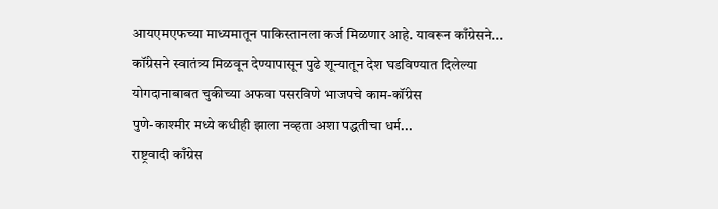आयएमएफच्या माध्यमातून पाकिस्तानला कर्ज मिळणार आहे. यावरून काँग्रेसने...
कॉंग्रेसने स्वातंत्र्य मिळवून देण्यापासून पुढे शून्यातून देश घडविण्यात दिलेल्या योगदानाबाबत चुकीच्या अफवा पसरविणे भाजपचे काम-कॉंग्रेस
पुणे-काश्मीर मध्ये कधीही झाला नव्हता अशा पद्धतीचा धर्म...
राष्ट्रवादी काँग्रेस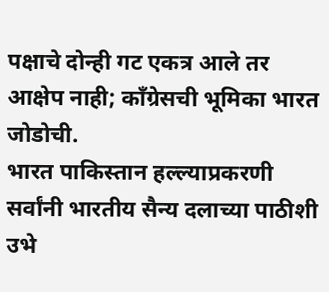पक्षाचे दोन्ही गट एकत्र आले तर आक्षेप नाही; काँग्रेसची भूमिका भारत जोडोची.
भारत पाकिस्तान हल्ल्याप्रकरणी सर्वांनी भारतीय सैन्य दलाच्या पाठीशी उभे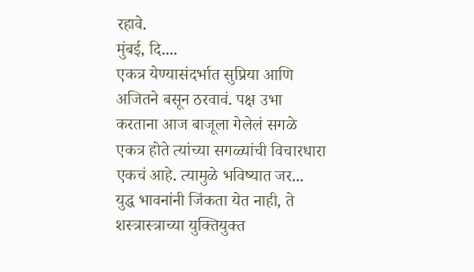रहावे.
मुंबई, दि....
एकत्र येण्यासंदर्भात सुप्रिया आणि अजितने बसून ठरवावं. पक्ष उभा करताना आज बाजूला गेलेलं सगळे एकत्र होते त्यांच्या सगळ्यांची विचारधारा एकचं आहे. त्यामुळे भविष्यात जर...
युद्ध भावनांनी जिंकता येत नाही, ते शस्त्रास्त्राच्या युक्तियुक्त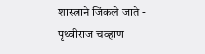शास्त्राने जिंकले जाते - पृथ्वीराज चव्हाण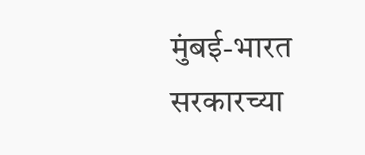मुंबई-भारत सरकारच्या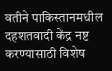वतीने पाकिस्तानमधील दहशतवादी केंद्र नष्ट करण्यासाठी विशेष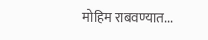मोहिम राबवण्यात...